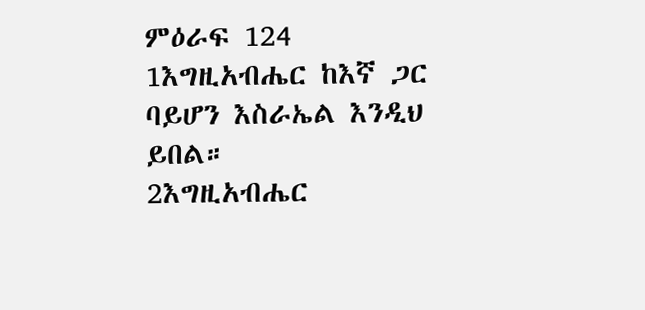ምዕራፍ 124
1እግዚአብሔር ከእኛ ጋር ባይሆን እስራኤል እንዲህ ይበል።
2እግዚአብሔር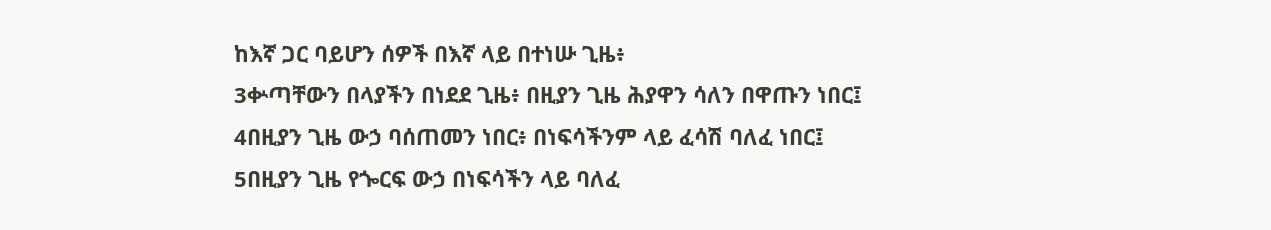ከእኛ ጋር ባይሆን ሰዎች በእኛ ላይ በተነሡ ጊዜ፥
3ቍጣቸውን በላያችን በነደደ ጊዜ፥ በዚያን ጊዜ ሕያዋን ሳለን በዋጡን ነበር፤
4በዚያን ጊዜ ውኃ ባሰጠመን ነበር፥ በነፍሳችንም ላይ ፈሳሽ ባለፈ ነበር፤
5በዚያን ጊዜ የጐርፍ ውኃ በነፍሳችን ላይ ባለፈ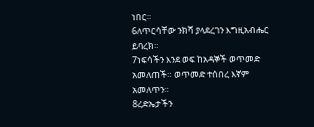ነበር።
6ለጥርሳቸው ንክሻ ያላደረገን እግዚአብሔር ይባረክ።
7ነፍሳችን እንደ ወፍ ከአዳኞች ወጥመድ አመለጠች። ወጥመድ ተሰበረ እኛም አመለጥን።
8ረድኤታችን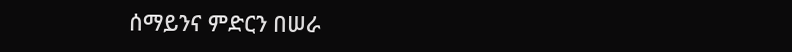ሰማይንና ምድርን በሠራ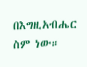በእግዚአብሔር ስም ነው።